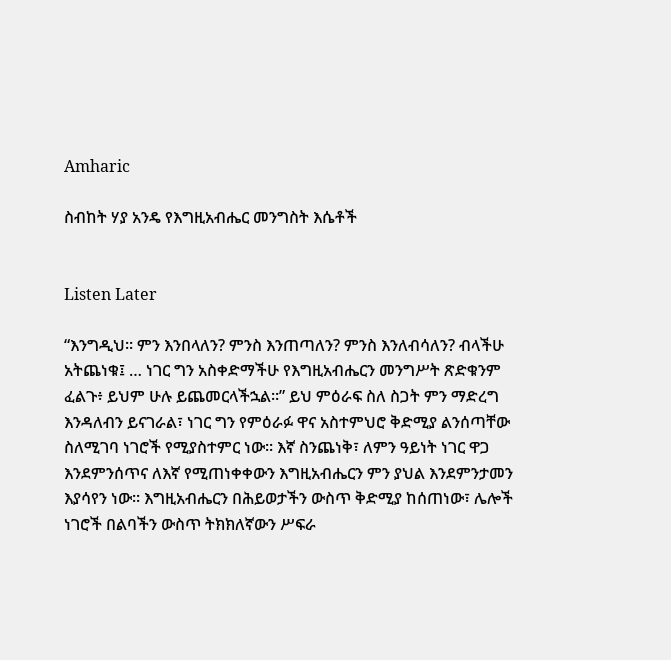Amharic

ስብከት ሃያ አንዴ የእግዚአብሔር መንግስት እሴቶች


Listen Later

“እንግዲህ። ምን እንበላለን? ምንስ እንጠጣለን? ምንስ እንለብሳለን? ብላችሁ አትጨነቁ፤ … ነገር ግን አስቀድማችሁ የእግዚአብሔርን መንግሥት ጽድቁንም ፈልጉ፥ ይህም ሁሉ ይጨመርላችኋል።” ይህ ምዕራፍ ስለ ስጋት ምን ማድረግ እንዳለብን ይናገራል፣ ነገር ግን የምዕራፉ ዋና አስተምህሮ ቅድሚያ ልንሰጣቸው ስለሚገባ ነገሮች የሚያስተምር ነው፡፡ እኛ ስንጨነቅ፣ ለምን ዓይነት ነገር ዋጋ እንደምንሰጥና ለእኛ የሚጠነቀቀውን እግዚአብሔርን ምን ያህል እንደምንታመን እያሳየን ነው፡፡ እግዚአብሔርን በሕይወታችን ውስጥ ቅድሚያ ከሰጠነው፣ ሌሎች ነገሮች በልባችን ውስጥ ትክክለኛውን ሥፍራ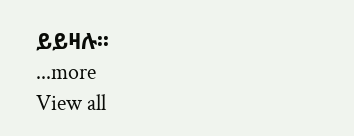ይይዛሉ፡፡
...more
View all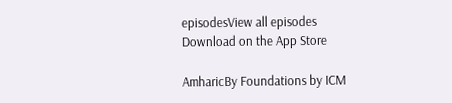episodesView all episodes
Download on the App Store

AmharicBy Foundations by ICM